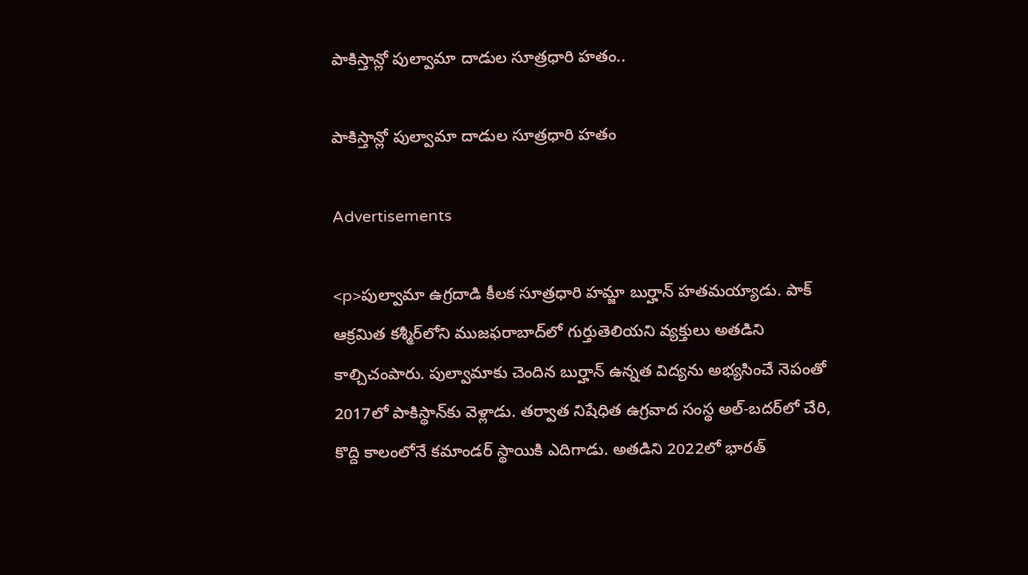పాకిస్తాన్లో పుల్వామా దాడుల సూత్రధారి హతం..

పాకిస్తాన్లో పుల్వామా దాడుల సూత్రధారి హతం

Advertisements

<p>పుల్వామా ఉగ్రదాడి కీలక సూత్రధారి హమ్జా బుర్హాన్ హతమయ్యాడు. పాక్‌ ఆక్రమిత కశ్మీర్‌లోని ముజఫరాబాద్‌లో గుర్తుతెలియని వ్యక్తులు అతడిని కాల్చిచంపారు. పుల్వామాకు చెందిన బుర్హాన్‌ ఉన్నత విద్యను అభ్యసించే నెపంతో 2017లో పాకిస్థాన్‌కు వెళ్లాడు. తర్వాత నిషేధిత ఉగ్రవాద సంస్థ అల్-బదర్‌లో చేరి, కొద్ది కాలంలోనే కమాండర్ స్థాయికి ఎదిగాడు. అతడిని 2022లో భారత్‌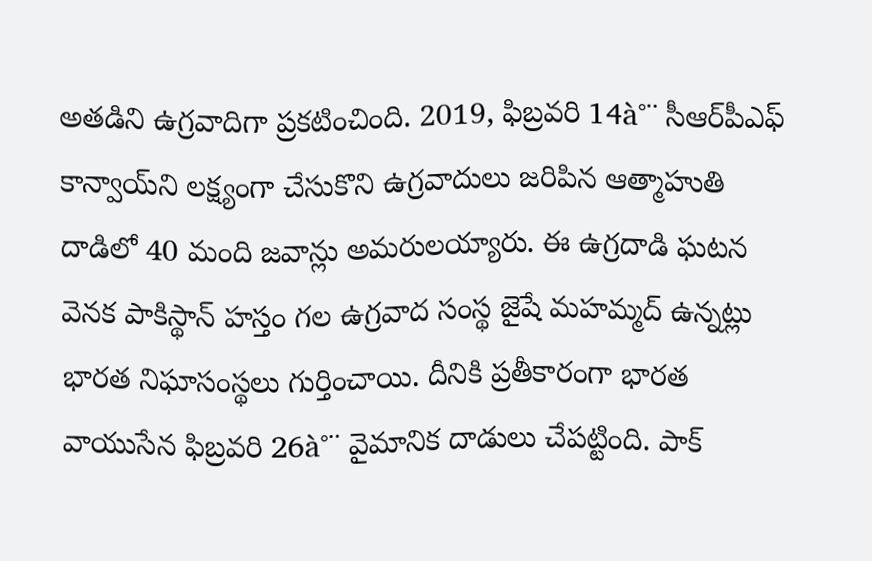అతడిని ఉగ్రవాదిగా ప్రకటించింది. 2019, ఫిబ్రవరి 14à°¨ సీఆర్‌పీఎఫ్‌ కాన్వాయ్‌ని లక్ష్యంగా చేసుకొని ఉగ్రవాదులు జరిపిన ఆత్మాహుతి దాడిలో 40 మంది జవాన్లు అమరులయ్యారు. ఈ ఉగ్రదాడి ఘటన వెనక పాకిస్థాన్‌ హస్తం గల ఉగ్రవాద సంస్థ జైషే మహమ్మద్‌ ఉన్నట్లు భారత నిఘాసంస్థలు గుర్తించాయి. దీనికి ప్రతీకారంగా భారత వాయుసేన ఫిబ్రవరి 26à°¨ వైమానిక దాడులు చేపట్టింది. పాక్‌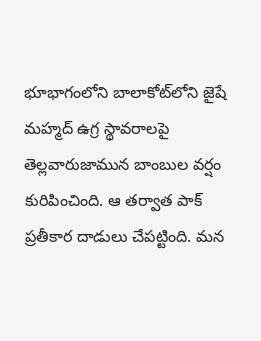భూభాగంలోని బాలాకోట్‌లోని జైషే మహ్మద్‌ ఉగ్ర స్థావరాలపై తెల్లవారుజామున బాంబుల వర్షం కురిపించింది. ఆ తర్వాత పాక్‌ ప్రతీకార దాడులు చేపట్టింది. మన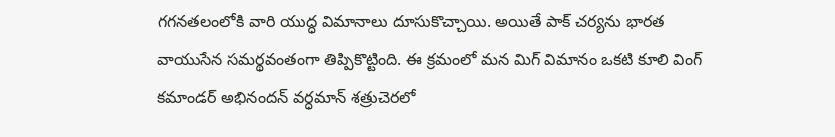గగనతలంలోకి వారి యుద్ధ విమానాలు దూసుకొచ్చాయి. అయితే పాక్‌ చర్యను భారత వాయుసేన సమర్థవంతంగా తిప్పికొట్టింది. ఈ క్రమంలో మన మిగ్‌ విమానం ఒకటి కూలి వింగ్‌ కమాండర్‌ అభినందన్‌ వర్ధమాన్‌ శత్రుచెరలో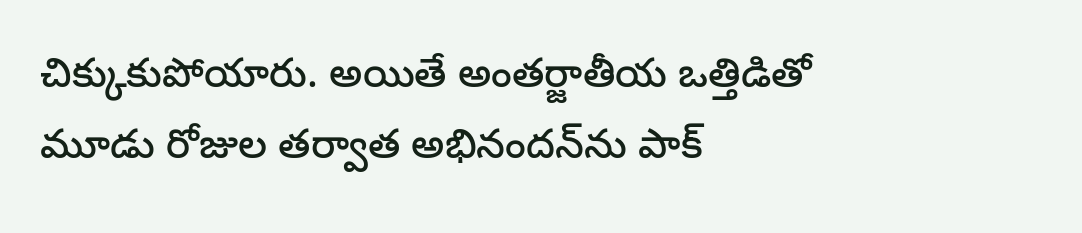చిక్కుకుపోయారు. అయితే అంతర్జాతీయ ఒత్తిడితో మూడు రోజుల తర్వాత అభినందన్‌ను పాక్‌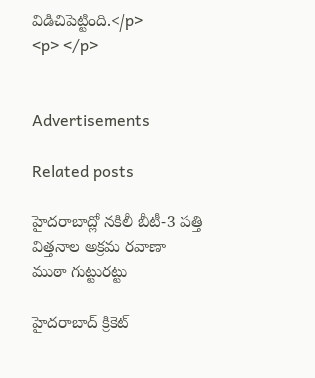విడిచిపెట్టింది.</p>
<p> </p>


Advertisements

Related posts

హైదరాబాద్లో నకిలీ బీటీ-3 పత్తి విత్తనాల అక్రమ రవాణా ముఠా గుట్టురట్టు

హైదరాబాద్ క్రికెట్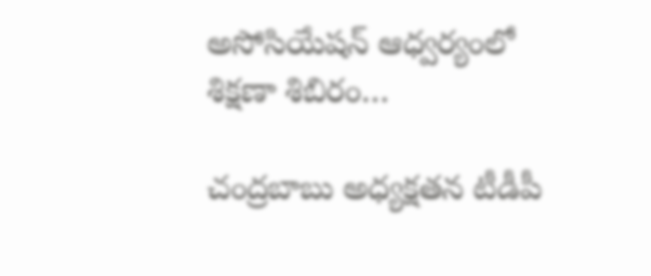అసోసియేషన్ ఆధ్వర్యంలో శిక్షణా శిబిరం…

చంద్రబాబు అధ్యక్షతన టీడీపీ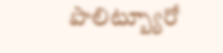పొలిట్బ్యూరో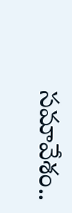సమావేశం..